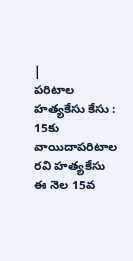|
పరిటాల హత్యకేసు కేసు : 15కు వాయిదాపరిటాల రవి హత్యకేసు ఈ నెల 15వ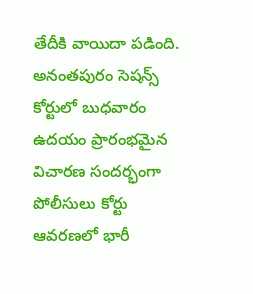తేదీకి వాయిదా పడింది. అనంతపురం సెషన్స్ కోర్టులో బుధవారం ఉదయం ప్రారంభమైన విచారణ సందర్భంగా పోలీసులు కోర్టు ఆవరణలో భారీ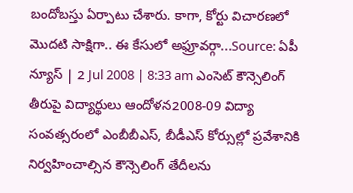బందోబస్తు ఏర్పాటు చేశారు. కాగా, కోర్టు విచారణలో మొదటి సాక్షిగా.. ఈ కేసులో అఫ్రూవర్గా...Source: ఏపీ న్యూస్ | 2 Jul 2008 | 8:33 am ఎంసెట్ కౌన్సెలింగ్ తీరుపై విద్యార్థులు ఆందోళన2008-09 విద్యా సంవత్సరంలో ఎంబీబీఎస్, బీడీఎస్ కోర్సుల్లో ప్రవేశానికి నిర్వహించాల్సిన కౌన్సెలింగ్ తేదీలను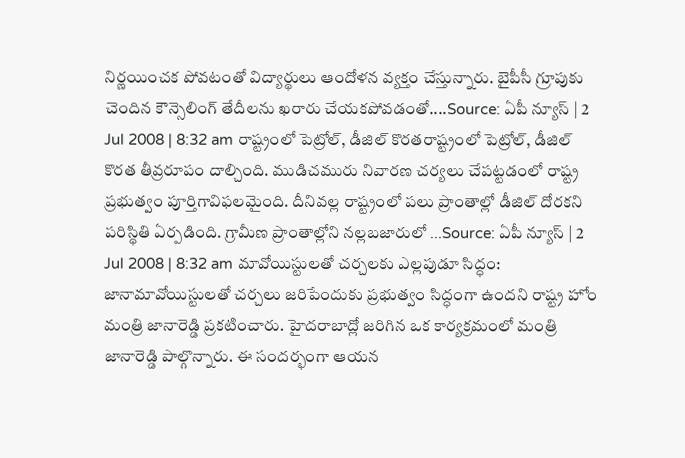నిర్ణయించక పోవటంతో విద్యార్థులు ఆందోళన వ్యక్తం చేస్తున్నారు. బైపీసీ గ్రూపుకు చెందిన కౌన్సెలింగ్ తేదీలను ఖరారు చేయకపోవడంతో....Source: ఏపీ న్యూస్ | 2 Jul 2008 | 8:32 am రాష్ట్రంలో పెట్రోల్, డీజిల్ కొరతరాష్ట్రంలో పెట్రోల్, డీజిల్ కొరత తీవ్రరూపం దాల్చింది. ముడిచమురు నివారణ చర్యలు చేపట్టడంలో రాష్ట్ర ప్రభుత్వం పూర్తిగావిఫలమైంది. దీనివల్ల రాష్ట్రంలో పలు ప్రాంతాల్లో డీజిల్ దోరకని పరిస్థితి ఏర్పడింది. గ్రామీణ ప్రాంతాల్లోని నల్లబజారులో ...Source: ఏపీ న్యూస్ | 2 Jul 2008 | 8:32 am మావోయిస్టులతో చర్చలకు ఎల్లపుడూ సిద్ధం: జానామావోయిస్టులతో చర్చలు జరిపేందుకు ప్రభుత్వం సిద్ధంగా ఉందని రాష్ట్ర హోం మంత్రి జానారెడ్డి ప్రకటించారు. హైదరాబాద్లో జరిగిన ఒక కార్యక్రమంలో మంత్రి జానారెడ్డి పాల్గొన్నారు. ఈ సందర్భంగా ఆయన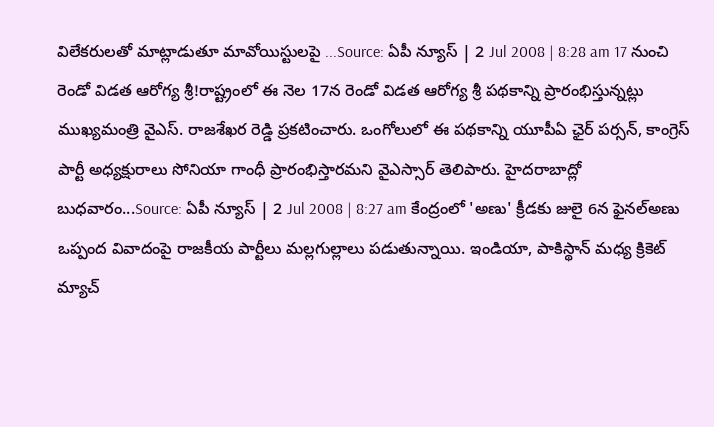విలేకరులతో మాట్లాడుతూ మావోయిస్టులపై ...Source: ఏపీ న్యూస్ | 2 Jul 2008 | 8:28 am 17 నుంచి రెండో విడత ఆరోగ్య శ్రీ!రాష్ట్రంలో ఈ నెల 17న రెండో విడత ఆరోగ్య శ్రీ పథకాన్ని ప్రారంభిస్తున్నట్లు ముఖ్యమంత్రి వైఎస్. రాజశేఖర రెడ్డి ప్రకటించారు. ఒంగోలులో ఈ పథకాన్ని యూపీఏ ఛైర్ పర్సన్, కాంగ్రెస్ పార్టీ అధ్యక్షురాలు సోనియా గాంధీ ప్రారంభిస్తారమని వైఎస్సార్ తెలిపారు. హైదరాబాద్లో బుధవారం...Source: ఏపీ న్యూస్ | 2 Jul 2008 | 8:27 am కేంద్రంలో 'అణు' క్రీడకు జులై 6న ఫైనల్అణు ఒప్పంద వివాదంపై రాజకీయ పార్టీలు మల్లగుల్లాలు పడుతున్నాయి. ఇండియా, పాకిస్థాన్ మధ్య క్రికెట్ మ్యాచ్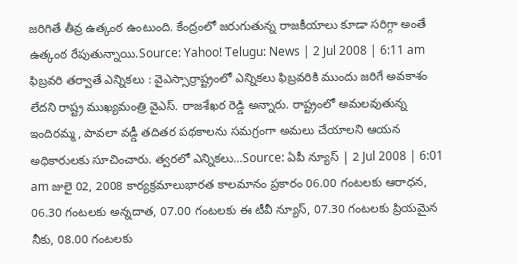జరిగితే తీవ్ర ఉత్కంఠ ఉంటుంది. కేంద్రంలో జరుగుతున్న రాజకీయాలు కూడా సరిగ్గా అంతే ఉత్కంఠ రేపుతున్నాయి.Source: Yahoo! Telugu: News | 2 Jul 2008 | 6:11 am ఫిబ్రవరి తర్వాతే ఎన్నికలు : వైఎస్సార్రాష్ట్రంలో ఎన్నికలు ఫిబ్రవరికి ముందు జరిగే అవకాశం లేదని రాష్ట్ర ముఖ్యమంత్రి వైఎస్. రాజశేఖర రెడ్డి అన్నారు. రాష్ట్రంలో అమలవుతున్న ఇందిరమ్మ, పావలా వడ్డీ తదితర పథకాలను సమగ్రంగా అమలు చేయాలని ఆయన అధికారులకు సూచించారు. త్వరలో ఎన్నికలు...Source: ఏపీ న్యూస్ | 2 Jul 2008 | 6:01 am జులై 02, 2008 కార్యక్రమాలుభారత కాలమానం ప్రకారం 06.00 గంటలకు ఆరాధన, 06.30 గంటలకు అన్నదాత, 07.00 గంటలకు ఈ టీవీ న్యూస్, 07.30 గంటలకు ప్రియమైన నీకు, 08.00 గంటలకు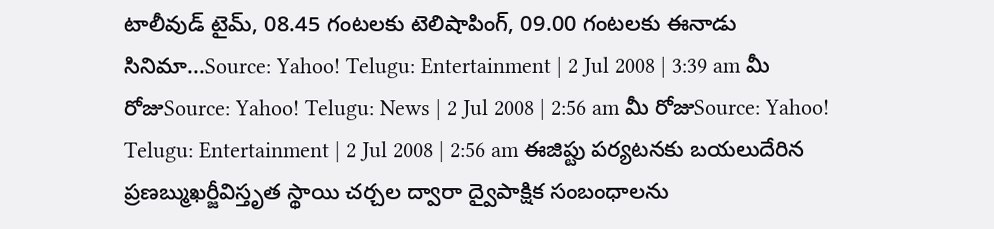టాలీవుడ్ టైమ్, 08.45 గంటలకు టెలిషాపింగ్, 09.00 గంటలకు ఈనాడు సినిమా...Source: Yahoo! Telugu: Entertainment | 2 Jul 2008 | 3:39 am మీ రోజుSource: Yahoo! Telugu: News | 2 Jul 2008 | 2:56 am మీ రోజుSource: Yahoo! Telugu: Entertainment | 2 Jul 2008 | 2:56 am ఈజిప్టు పర్యటనకు బయలుదేరిన ప్రణబ్ముఖర్జీవిస్తృత స్థాయి చర్చల ద్వారా ద్వైపాక్షిక సంబంధాలను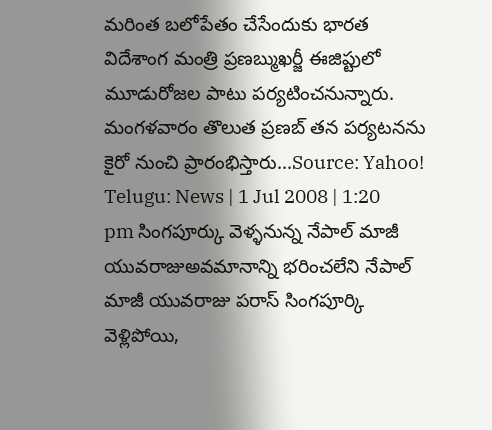మరింత బలోపేతం చేసేందుకు భారత విదేశాంగ మంత్రి ప్రణబ్ముఖర్జీ ఈజిప్టులో మూడురోజల పాటు పర్యటించనున్నారు. మంగళవారం తొలుత ప్రణబ్ తన పర్యటనను కైరో నుంచి ప్రారంభిస్తారు...Source: Yahoo! Telugu: News | 1 Jul 2008 | 1:20 pm సింగపూర్కు వెళ్ళనున్న నేపాల్ మాజీ యువరాజుఅవమానాన్ని భరించలేని నేపాల్ మాజీ యువరాజు పరాస్ సింగపూర్కి వెళ్లిపోయి,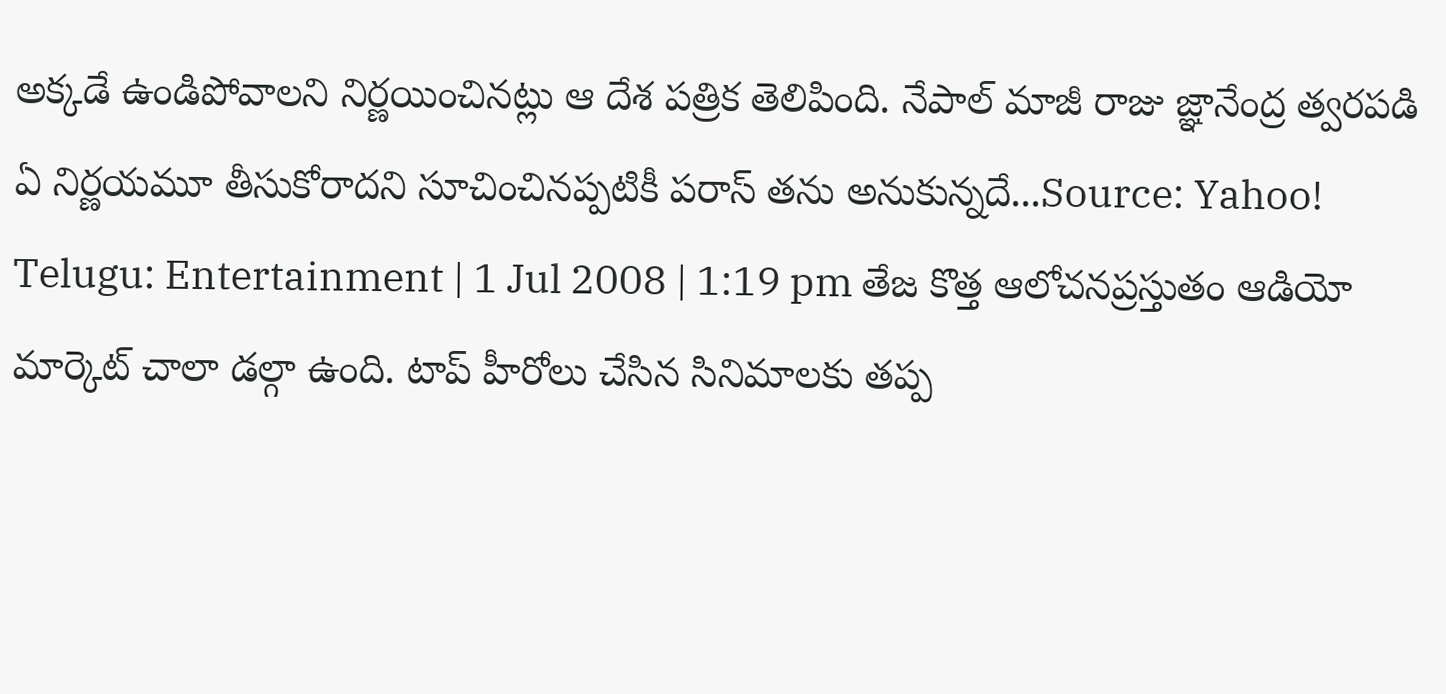అక్కడే ఉండిపోవాలని నిర్ణయించినట్లు ఆ దేశ పత్రిక తెలిపింది. నేపాల్ మాజీ రాజు జ్ఞానేంద్ర త్వరపడి ఏ నిర్ణయమూ తీసుకోరాదని సూచించినప్పటికీ పరాస్ తను అనుకున్నదే...Source: Yahoo! Telugu: Entertainment | 1 Jul 2008 | 1:19 pm తేజ కొత్త ఆలోచనప్రస్తుతం ఆడియో మార్కెట్ చాలా డల్గా ఉంది. టాప్ హీరోలు చేసిన సినిమాలకు తప్ప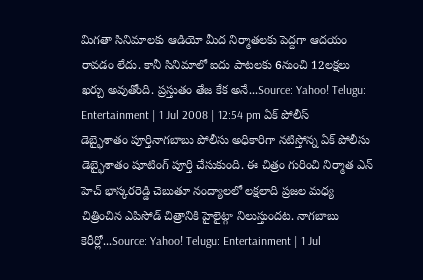మిగతా సినిమాలకు ఆడియో మీద నిర్మాతలకు పెద్దగా ఆదయం రావడం లేదు. కానీ సినిమాలో ఐదు పాటలకు 6నుంచి 12లక్షలు ఖర్చు అవుతోంది. ప్రస్తుతం తేజ కేక అనే...Source: Yahoo! Telugu: Entertainment | 1 Jul 2008 | 12:54 pm ఏక్ పోలీస్ డెబ్భైశాతం పూర్తినాగబాబు పోలీసు అధికారిగా నటిస్తోన్న ఏక్ పోలీసు డెబ్భైశాతం షూటింగ్ పూర్తి చేసుకుంది. ఈ చిత్రం గురించి నిర్మాత ఎన్ హెచ్ భాస్కరరెడ్డి చెబుతూ నంద్యాలలో లక్షలాది ప్రజల మధ్య చిత్రించిన ఎపిసోడ్ చిత్రానికి హైలైట్గా నిలుస్తుందట. నాగబాబు కెరీర్లో...Source: Yahoo! Telugu: Entertainment | 1 Jul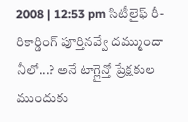2008 | 12:53 pm సిటీలైఫ్ రీ-రికార్డింగ్ పూర్తినవ్వే దమ్ముందా నీలో...? అనే టాగ్లైన్తో ప్రేక్షకుల ముందుకు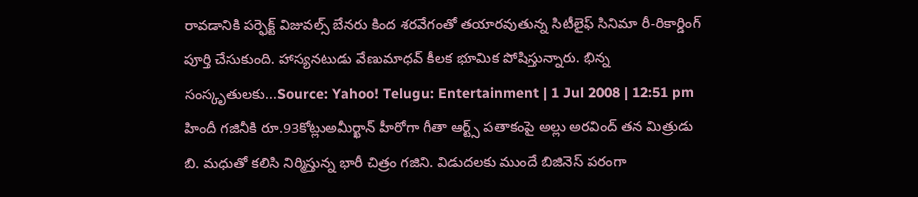రావడానికి పర్ఫెక్ట్ విజువల్స్ బేనరు కింద శరవేగంతో తయారవుతున్న సిటీలైఫ్ సినిమా రీ-రికార్డింగ్ పూర్తి చేసుకుంది. హాస్యనటుడు వేణుమాధవ్ కీలక భూమిక పోషిస్తున్నారు. భిన్న సంస్కృతులకు...Source: Yahoo! Telugu: Entertainment | 1 Jul 2008 | 12:51 pm హిందీ గజినీకి రూ.93కోట్లుఅమీర్ఖాన్ హీరోగా గీతా ఆర్ట్స్ పతాకంపై అల్లు అరవింద్ తన మిత్రుడు బి. మధుతో కలిసి నిర్మిస్తున్న భారీ చిత్రం గజిని. విడుదలకు ముందే బిజినెస్ పరంగా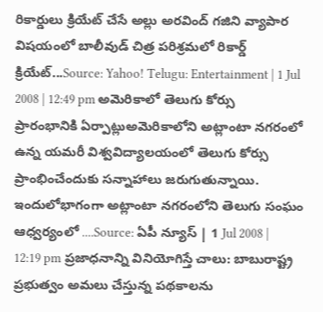రికార్డులు క్రియేట్ చేసే అల్లు అరవింద్ గజిని వ్యాపార విషయంలో బాలీవుడ్ చిత్ర పరిశ్రమలో రికార్డ్ క్రియేట్...Source: Yahoo! Telugu: Entertainment | 1 Jul 2008 | 12:49 pm అమెరికాలో తెలుగు కోర్సు ప్రారంభానికి ఏర్పాట్లుఅమెరికాలోని అట్లాంటా నగరంలో ఉన్న యమరీ విశ్వవిద్యాలయంలో తెలుగు కోర్సు ప్రాంభించేందుకు సన్నాహాలు జరుగుతున్నాయి. ఇందులోభాగంగా అట్లాంటా నగరంలోని తెలుగు సంఘం ఆధ్వర్యంలో ....Source: ఏపీ న్యూస్ | 1 Jul 2008 | 12:19 pm ప్రజాధనాన్ని వినియోగిస్తే చాలు: బాబురాష్ట్ర ప్రభుత్వం అమలు చేస్తున్న పథకాలను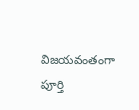విజయవంతంగా పూర్తి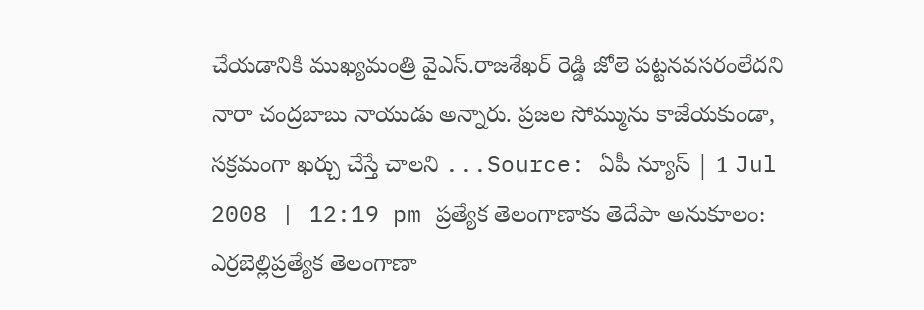చేయడానికి ముఖ్యమంత్రి వైఎస్.రాజశేఖర్ రెడ్డి జోలె పట్టనవసరంలేదని నారా చంద్రబాబు నాయుడు అన్నారు. ప్రజల సోమ్మును కాజేయకుండా, సక్రమంగా ఖర్చు చేస్తే చాలని ...Source: ఏపీ న్యూస్ | 1 Jul 2008 | 12:19 pm ప్రత్యేక తెలంగాణాకు తెదేపా అనుకూలం: ఎర్రబెల్లిప్రత్యేక తెలంగాణా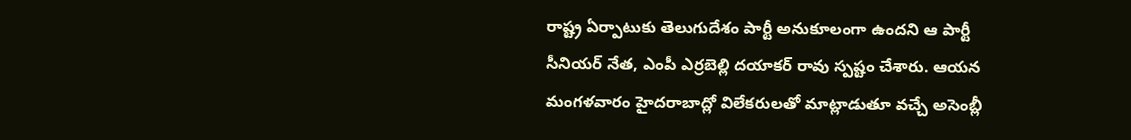రాష్ట్ర ఏర్పాటుకు తెలుగుదేశం పార్టీ అనుకూలంగా ఉందని ఆ పార్టీ సీనియర్ నేత, ఎంపీ ఎర్రబెల్లి దయాకర్ రావు స్పష్టం చేశారు. ఆయన మంగళవారం హైదరాబాద్లో విలేకరులతో మాట్లాడుతూ వచ్చే అసెంబ్లీ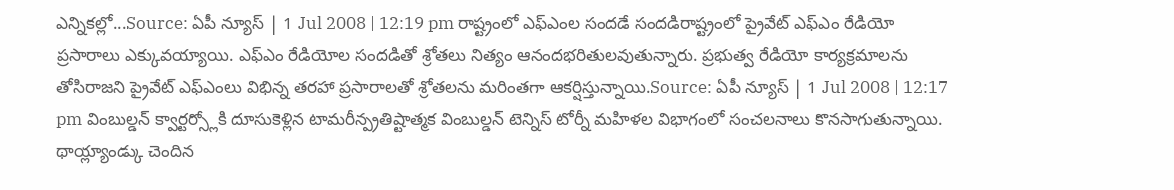ఎన్నికల్లో...Source: ఏపీ న్యూస్ | 1 Jul 2008 | 12:19 pm రాష్ట్రంలో ఎఫ్ఎంల సందడే సందడిరాష్ట్రంలో ప్రైవేట్ ఎఫ్ఎం రేడియో ప్రసారాలు ఎక్కువయ్యాయి. ఎఫ్ఎం రేడియోల సందడితో శ్రోతలు నిత్యం ఆనందభరితులవుతున్నారు. ప్రభుత్వ రేడియో కార్యక్రమాలను తోసిరాజని ప్రైవేట్ ఎఫ్ఎంలు విభిన్న తరహా ప్రసారాలతో శ్రోతలను మరింతగా ఆకర్షిస్తున్నాయి.Source: ఏపీ న్యూస్ | 1 Jul 2008 | 12:17 pm వింబుల్డన్ క్వార్టర్స్లోకి దూసుకెళ్లిన టామరీన్ప్రతిష్టాత్మక వింబుల్డన్ టెన్నిస్ టోర్నీ మహిళల విభాగంలో సంచలనాలు కొనసాగుతున్నాయి. థాయ్ల్యాండ్కు చెందిన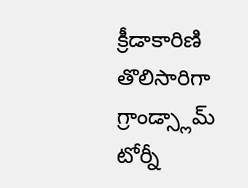క్రీడాకారిణి తొలిసారిగా గ్రాండ్స్లామ్ టోర్నీ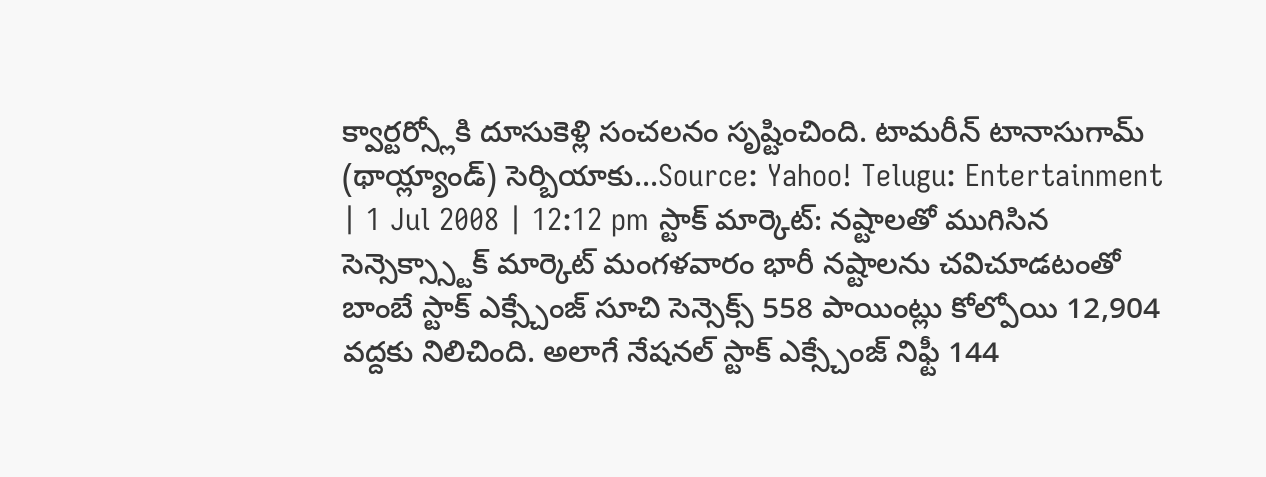క్వార్టర్స్లోకి దూసుకెళ్లి సంచలనం సృష్టించింది. టామరీన్ టానాసుగామ్ (థాయ్ల్యాండ్) సెర్బియాకు...Source: Yahoo! Telugu: Entertainment | 1 Jul 2008 | 12:12 pm స్టాక్ మార్కెట్: నష్టాలతో ముగిసిన సెన్సెక్స్స్టాక్ మార్కెట్ మంగళవారం భారీ నష్టాలను చవిచూడటంతో బాంబే స్టాక్ ఎక్స్చేంజ్ సూచి సెన్సెక్స్ 558 పాయింట్లు కోల్పోయి 12,904 వద్దకు నిలిచింది. అలాగే నేషనల్ స్టాక్ ఎక్స్చేంజ్ నిఫ్టీ 144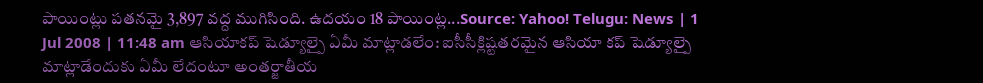పాయింట్లు పతనమై 3,897 వద్ద ముగిసింది. ఉదయం 18 పాయింట్ల...Source: Yahoo! Telugu: News | 1 Jul 2008 | 11:48 am ఆసియాకప్ షెడ్యూల్పై ఏమీ మాట్లాడలేం: ఐసీసీక్లిష్టతరమైన ఆసియా కప్ షెడ్యూల్పై మాట్లాడేందుకు ఏమీ లేదంటూ అంతర్జాతీయ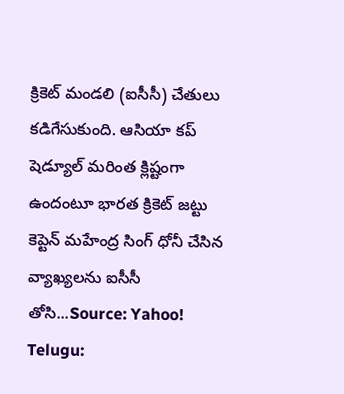క్రికెట్ మండలి (ఐసీసీ) చేతులు కడిగేసుకుంది. ఆసియా కప్ షెడ్యూల్ మరింత క్లిష్టంగా ఉందంటూ భారత క్రికెట్ జట్టు కెప్టెన్ మహేంద్ర సింగ్ ధోనీ చేసిన వ్యాఖ్యలను ఐసీసీ తోసి...Source: Yahoo! Telugu: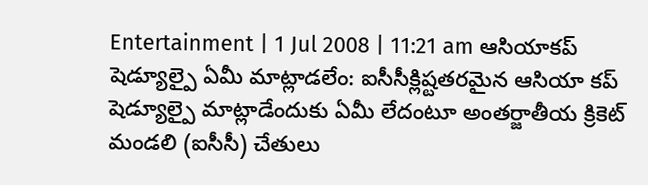Entertainment | 1 Jul 2008 | 11:21 am ఆసియాకప్ షెడ్యూల్పై ఏమీ మాట్లాడలేం: ఐసీసీక్లిష్టతరమైన ఆసియా కప్ షెడ్యూల్పై మాట్లాడేందుకు ఏమీ లేదంటూ అంతర్జాతీయ క్రికెట్ మండలి (ఐసీసీ) చేతులు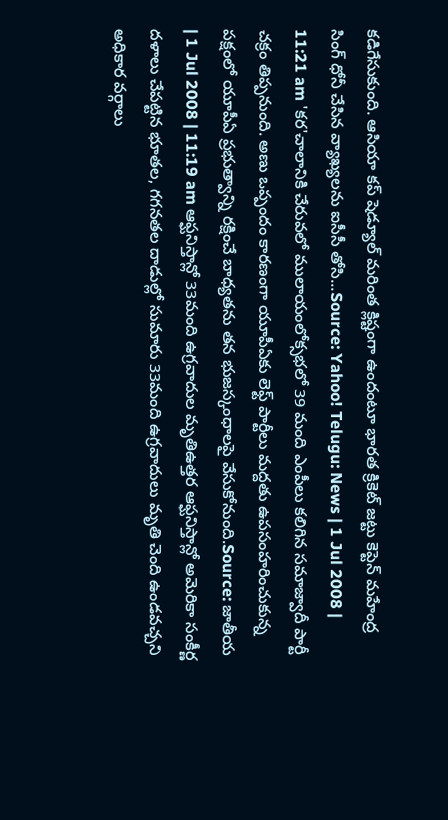కడిగేసుకుంది. ఆసియా కప్ షెడ్యూల్ మరింత క్లిష్టంగా ఉందంటూ భారత క్రికెట్ జట్టు కెప్టెన్ మహేంద్ర సింగ్ ధోనీ చేసిన వ్యాఖ్యలను ఐసీసీ తోసి...Source: Yahoo! Telugu: News | 1 Jul 2008 | 11:21 am 'కర'చాలానికి చేరువలో ములాయంలోక్సభలో 39 మంది ఎంపీలు కలిగిన సమాజ్వాదీ పార్టీ చక్రం తిప్పనుంది. అణు ఒప్పందం కారణంగా యూపీఏకు లెఫ్ట్ పార్టీలు మద్దతు ఉపసంహరించుకున్న పక్షంలో యూపీఏ ప్రభుత్వాన్ని రక్షించే బాధ్యతను తన భుజస్కంధాలపై వేసుకోనుంది.Source: జాతీయ | 1 Jul 2008 | 11:19 am ఆఫ్ఘనిస్తాన్లో 33మంది ఉగ్రవాదుల మృతిఉత్తర ఆఫ్ఘనిస్తాన్లో అమెరికా సంకీర్ణ దళాలు చేపట్టిన భూతల, గగనతల దాడుల్లో సుమారు 33మంది ఉగ్రవాదులు మృతి చెంది ఉండవచ్చని అధికార వర్గాలు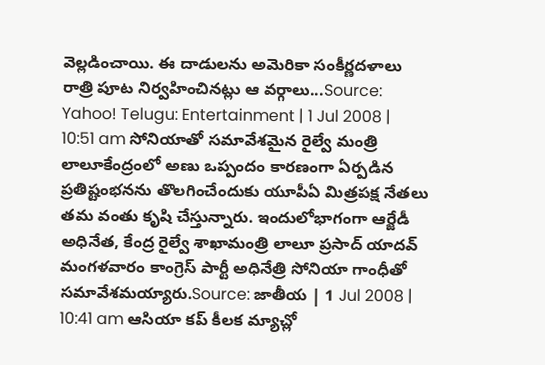వెల్లడించాయి. ఈ దాడులను అమెరికా సంకీర్ణదళాలు రాత్రి పూట నిర్వహించినట్లు ఆ వర్గాలు...Source: Yahoo! Telugu: Entertainment | 1 Jul 2008 | 10:51 am సోనియాతో సమావేశమైన రైల్వే మంత్రి లాలూకేంద్రంలో అణు ఒప్పందం కారణంగా ఏర్పడిన ప్రతిష్టంభనను తొలగించేందుకు యూపీఏ మిత్రపక్ష నేతలు తమ వంతు కృషి చేస్తున్నారు. ఇందులోభాగంగా ఆర్జేడీ అధినేత, కేంద్ర రైల్వే శాఖామంత్రి లాలూ ప్రసాద్ యాదవ్ మంగళవారం కాంగ్రెస్ పార్టీ అధినేత్రి సోనియా గాంధీతో సమావేశమయ్యారు.Source: జాతీయ | 1 Jul 2008 | 10:41 am ఆసియా కప్ కీలక మ్యాచ్లో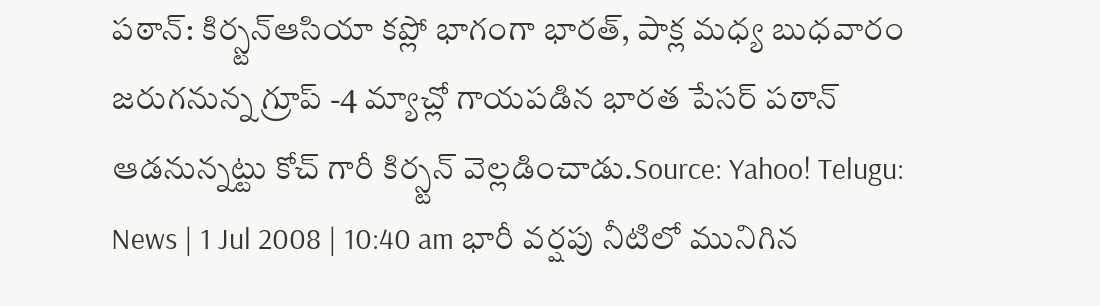పఠాన్: కిర్స్టన్ఆసియా కప్లో భాగంగా భారత్, పాక్ల మధ్య బుధవారం జరుగనున్న గ్రూప్ -4 మ్యాచ్లో గాయపడిన భారత పేసర్ పఠాన్ ఆడనున్నట్టు కోచ్ గారీ కిర్స్టన్ వెల్లడించాడు.Source: Yahoo! Telugu: News | 1 Jul 2008 | 10:40 am భారీ వర్షపు నీటిలో మునిగిన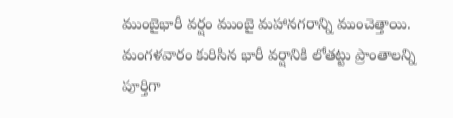ముంబైభారీ వర్షం ముంబై మహానగరాన్ని ముంచెత్తాయి. మంగళవారం కురిసిన భారీ వర్షానికి లోతట్టు ప్రాంతాలన్ని పూర్తిగా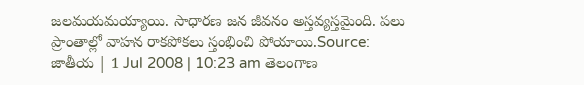జలమయమయ్యాయి. సాధారణ జన జీవనం అస్తవ్యస్తమైంది. పలు ప్రాంతాల్లో వాహన రాకపోకలు స్తంభించి పోయాయి.Source: జాతీయ | 1 Jul 2008 | 10:23 am తెలంగాణ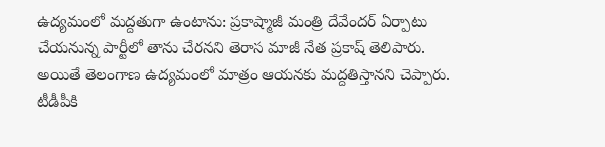ఉద్యమంలో మద్దతుగా ఉంటాను: ప్రకాష్మాజీ మంత్రి దేవేందర్ ఏర్పాటు చేయనున్న పార్టీలో తాను చేరనని తెరాస మాజీ నేత ప్రకాష్ తెలిపారు. అయితే తెలంగాణ ఉద్యమంలో మాత్రం ఆయనకు మద్దతిస్తానని చెప్పారు. టీడీపీకి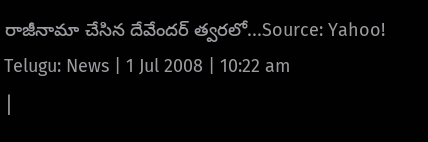రాజీనామా చేసిన దేవేందర్ త్వరలో...Source: Yahoo! Telugu: News | 1 Jul 2008 | 10:22 am
|